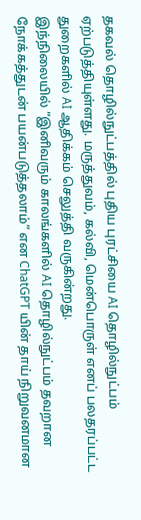தகவல் தொழில்நுட்பத்தில் புதிய புரட்சியை AI தொழில்நுட்பம் ஏற்படுத்தியுள்ளது. மருத்துவம், கல்வி, மென்பொருள் எனப் பலதரப்பட்ட துறைகளில் AI ஆதிக்கம் செலுத்தி வருகின்றது.
இந்நிலையில் “இனிவரும் காலங்களில் AI தொழில்நுட்பம் தவறான நோக்கத்துடன் பயன்படுத்தலாம்” என ChatGPT யின் தாய் நிறுவனமான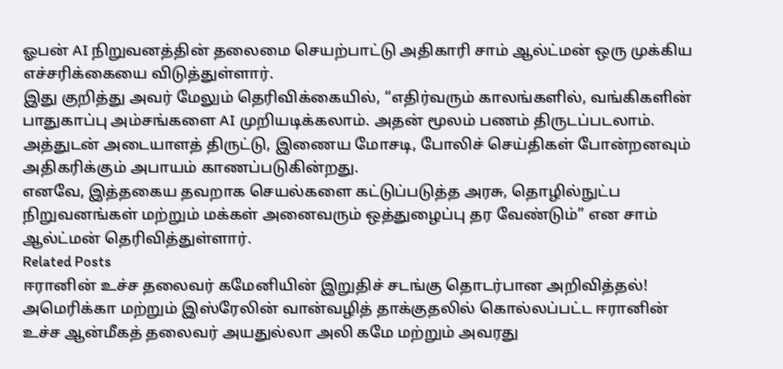ஓபன் AI நிறுவனத்தின் தலைமை செயற்பாட்டு அதிகாரி சாம் ஆல்ட்மன் ஒரு முக்கிய எச்சரிக்கையை விடுத்துள்ளார்.
இது குறித்து அவர் மேலும் தெரிவிக்கையில், “எதிர்வரும் காலங்களில், வங்கிகளின் பாதுகாப்பு அம்சங்களை AI முறியடிக்கலாம். அதன் மூலம் பணம் திருடப்படலாம். அத்துடன் அடையாளத் திருட்டு, இணைய மோசடி, போலிச் செய்திகள் போன்றனவும் அதிகரிக்கும் அபாயம் காணப்படுகின்றது.
எனவே, இத்தகைய தவறாக செயல்களை கட்டுப்படுத்த அரசு, தொழில்நுட்ப நிறுவனங்கள் மற்றும் மக்கள் அனைவரும் ஒத்துழைப்பு தர வேண்டும்” என சாம் ஆல்ட்மன் தெரிவித்துள்ளார்.
Related Posts
ஈரானின் உச்ச தலைவர் கமேனியின் இறுதிச் சடங்கு தொடர்பான அறிவித்தல்!
அமெரிக்கா மற்றும் இஸ்ரேலின் வான்வழித் தாக்குதலில் கொல்லப்பட்ட ஈரானின் உச்ச ஆன்மீகத் தலைவர் அயதுல்லா அலி கமே மற்றும் அவரது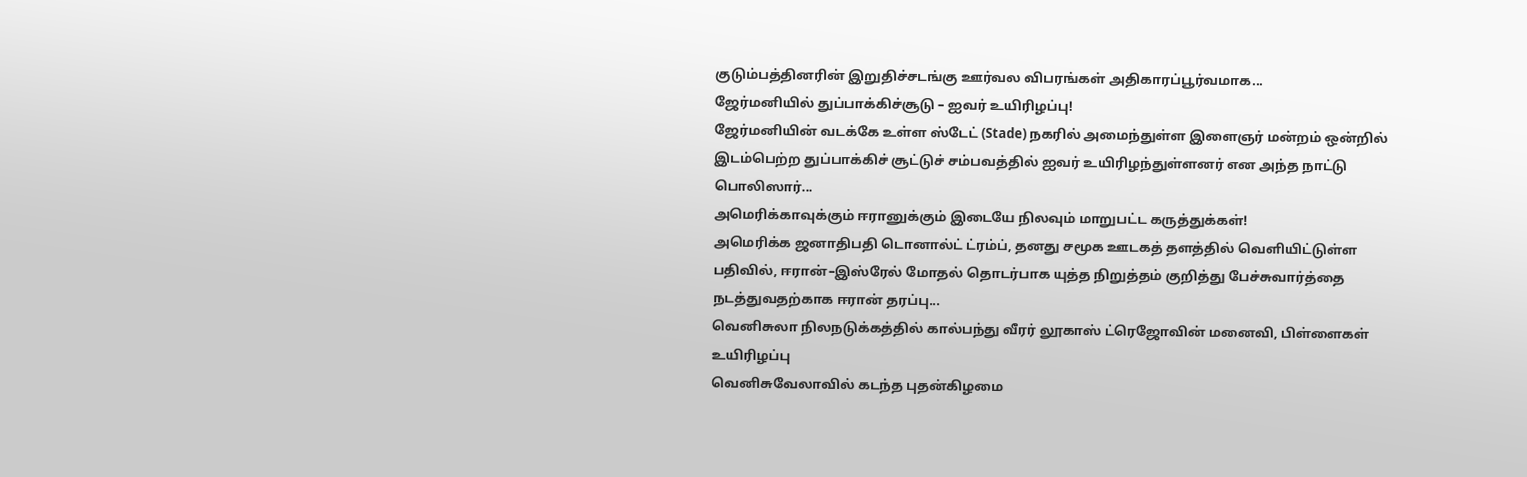குடும்பத்தினரின் இறுதிச்சடங்கு ஊர்வல விபரங்கள் அதிகாரப்பூர்வமாக...
ஜேர்மனியில் துப்பாக்கிச்சூடு – ஐவர் உயிரிழப்பு!
ஜேர்மனியின் வடக்கே உள்ள ஸ்டேட் (Stade) நகரில் அமைந்துள்ள இளைஞர் மன்றம் ஒன்றில் இடம்பெற்ற துப்பாக்கிச் சூட்டுச் சம்பவத்தில் ஐவர் உயிரிழந்துள்ளனர் என அந்த நாட்டு பொலிஸார்...
அமெரிக்காவுக்கும் ஈரானுக்கும் இடையே நிலவும் மாறுபட்ட கருத்துக்கள்!
அமெரிக்க ஜனாதிபதி டொனால்ட் ட்ரம்ப், தனது சமூக ஊடகத் தளத்தில் வெளியிட்டுள்ள பதிவில், ஈரான்–இஸ்ரேல் மோதல் தொடர்பாக யுத்த நிறுத்தம் குறித்து பேச்சுவார்த்தை நடத்துவதற்காக ஈரான் தரப்பு...
வெனிசுலா நிலநடுக்கத்தில் கால்பந்து வீரர் லூகாஸ் ட்ரெஜோவின் மனைவி, பிள்ளைகள் உயிரிழப்பு
வெனிசுவேலாவில் கடந்த புதன்கிழமை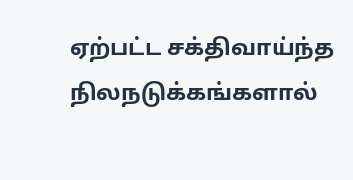ஏற்பட்ட சக்திவாய்ந்த நிலநடுக்கங்களால்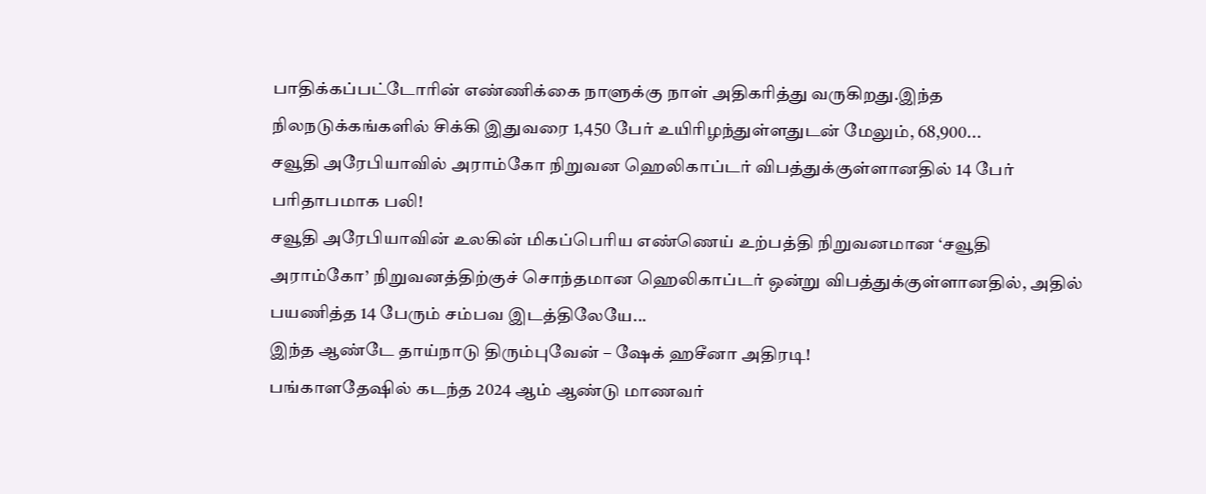பாதிக்கப்பட்டோரின் எண்ணிக்கை நாளுக்கு நாள் அதிகரித்து வருகிறது.இந்த நிலநடுக்கங்களில் சிக்கி இதுவரை 1,450 பேர் உயிரிழந்துள்ளதுடன் மேலும், 68,900...
சவூதி அரேபியாவில் அராம்கோ நிறுவன ஹெலிகாப்டர் விபத்துக்குள்ளானதில் 14 பேர் பரிதாபமாக பலி!
சவூதி அரேபியாவின் உலகின் மிகப்பெரிய எண்ணெய் உற்பத்தி நிறுவனமான ‘சவூதி அராம்கோ’ நிறுவனத்திற்குச் சொந்தமான ஹெலிகாப்டர் ஒன்று விபத்துக்குள்ளானதில், அதில் பயணித்த 14 பேரும் சம்பவ இடத்திலேயே...
இந்த ஆண்டே தாய்நாடு திரும்புவேன் – ஷேக் ஹசீனா அதிரடி!
பங்காளதேஷில் கடந்த 2024 ஆம் ஆண்டு மாணவர்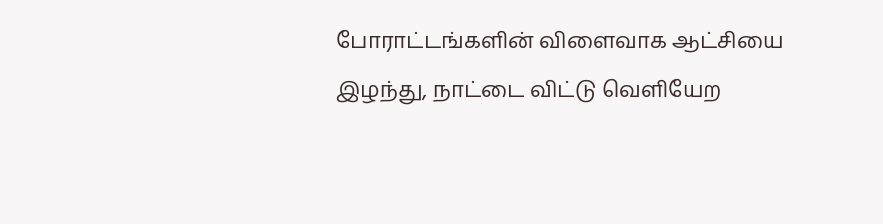போராட்டங்களின் விளைவாக ஆட்சியை இழந்து, நாட்டை விட்டு வெளியேற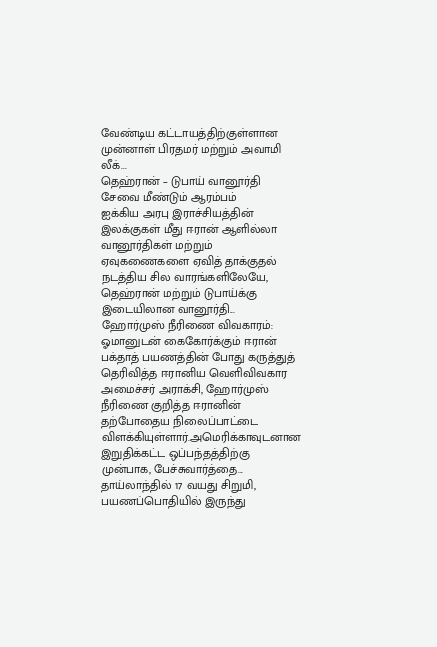வேண்டிய கட்டாயத்திற்குள்ளான முன்னாள் பிரதமர் மற்றும் அவாமி லீக்...
தெஹ்ரான் – டுபாய் வானூர்தி சேவை மீண்டும் ஆரம்பம்
ஐக்கிய அரபு இராச்சியத்தின் இலக்குகள் மீது ஈரான் ஆளில்லா வானூர்திகள் மற்றும் ஏவுகணைகளை ஏவித் தாக்குதல் நடத்திய சில வாரங்களிலேயே, தெஹ்ரான் மற்றும் டுபாய்க்கு இடையிலான வானூர்தி...
ஹோர்முஸ் நீரிணை விவகாரம்: ஓமானுடன் கைகோர்க்கும் ஈரான்
பக்தாத் பயணத்தின் போது கருத்துத் தெரிவித்த ஈரானிய வெளிவிவகார அமைச்சர் அராக்சி, ஹோர்முஸ் நீரிணை குறித்த ஈரானின் தற்போதைய நிலைப்பாட்டை விளக்கியுள்ளார்.அமெரிக்காவுடனான இறுதிக்கட்ட ஒப்பந்தத்திற்கு முன்பாக, பேச்சுவார்த்தை...
தாய்லாந்தில் 17 வயது சிறுமி, பயணப்பொதியில் இருந்து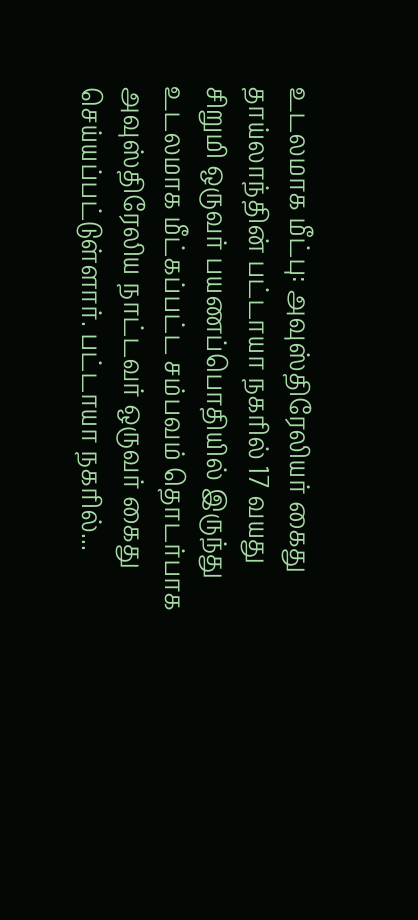உடலமாக மீட்பு: அவுஸ்திரேலியர் கைது
தாய்லாந்தின் பட்டாயா நகரில் 17 வயது சிறுமி ஒருவர் பயணப்பொதியில் இருந்து உடலமாக மீட்கப்பட்ட சம்பவம் தொடர்பாக அவுஸ்திரேலிய நாட்டவர் ஒருவர் கைது செய்யப்பட்டுள்ளார். பட்டாயா நகரில்...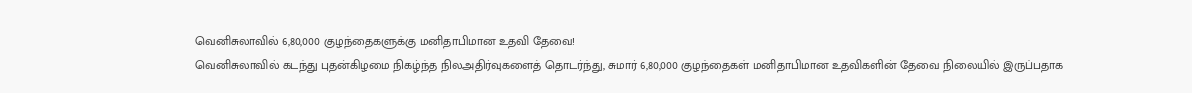வெனிசுலாவில் 6,80,000 குழந்தைகளுக்கு மனிதாபிமான உதவி தேவை!
வெனிசுலாவில் கடந்து புதன்கிழமை நிகழ்ந்த நிலஅதிர்வுகளைத் தொடர்ந்து, சுமார் 6,80,000 குழந்தைகள் மனிதாபிமான உதவிகளின் தேவை நிலையில் இருப்பதாக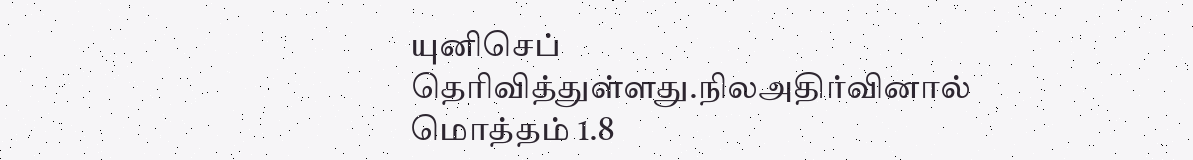யுனிசெப் தெரிவித்துள்ளது.நிலஅதிர்வினால் மொத்தம் 1.8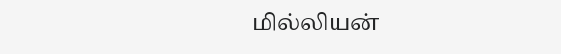மில்லியன்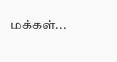மக்கள்...